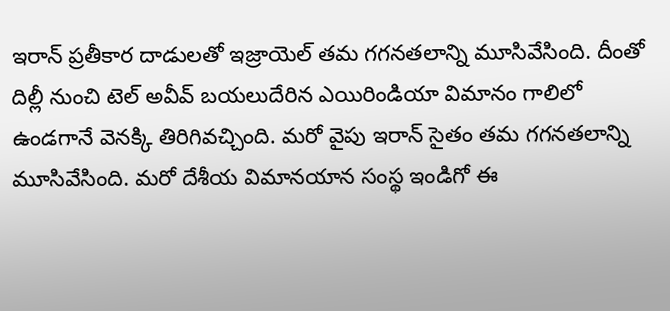ఇరాన్ ప్రతీకార దాడులతో ఇజ్రాయెల్ తమ గగనతలాన్ని మూసివేసింది. దీంతో దిల్లీ నుంచి టెల్ అవీవ్ బయలుదేరిన ఎయిరిండియా విమానం గాలిలో ఉండగానే వెనక్కి తిరిగివచ్చింది. మరో వైపు ఇరాన్ సైతం తమ గగనతలాన్ని మూసివేసింది. మరో దేశీయ విమానయాన సంస్థ ఇండిగో ఈ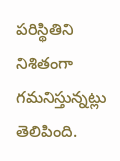పరిస్థితిని నిశితంగా గమనిస్తున్నట్లు తెలిపింది.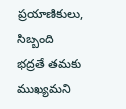ప్రయాణికులు, సిబ్బంది భద్రతే తమకు ముఖ్యమని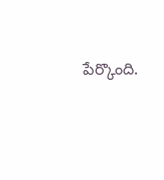పేర్కొంది.